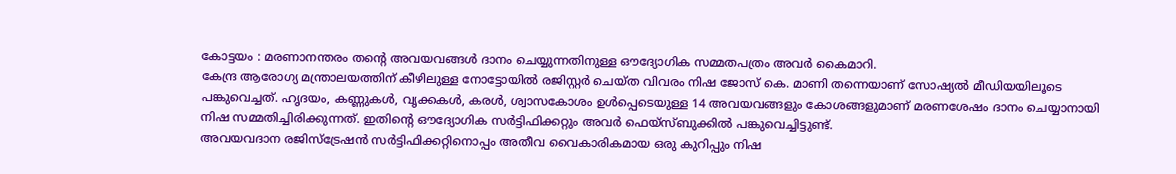കോട്ടയം : മരണാനന്തരം തന്റെ അവയവങ്ങൾ ദാനം ചെയ്യുന്നതിനുള്ള ഔദ്യോഗിക സമ്മതപത്രം അവർ കൈമാറി.
കേന്ദ്ര ആരോഗ്യ മന്ത്രാലയത്തിന് കീഴിലുള്ള നോട്ടോയിൽ രജിസ്റ്റർ ചെയ്ത വിവരം നിഷ ജോസ് കെ. മാണി തന്നെയാണ് സോഷ്യൽ മീഡിയയിലൂടെ പങ്കുവെച്ചത്. ഹൃദയം, കണ്ണുകൾ, വൃക്കകൾ, കരൾ, ശ്വാസകോശം ഉൾപ്പെടെയുള്ള 14 അവയവങ്ങളും കോശങ്ങളുമാണ് മരണശേഷം ദാനം ചെയ്യാനായി നിഷ സമ്മതിച്ചിരിക്കുന്നത്. ഇതിന്റെ ഔദ്യോഗിക സർട്ടിഫിക്കറ്റും അവർ ഫെയ്സ്ബുക്കിൽ പങ്കുവെച്ചിട്ടുണ്ട്.
അവയവദാന രജിസ്ട്രേഷൻ സർട്ടിഫിക്കറ്റിനൊപ്പം അതീവ വൈകാരികമായ ഒരു കുറിപ്പും നിഷ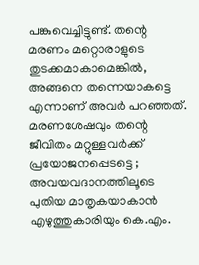പങ്കുവെച്ചിട്ടുണ്ട്. തന്റെ മരണം മറ്റൊരാളുടെ തുടക്കമാകാമെങ്കിൽ, അങ്ങനെ തന്നെയാകട്ടെ എന്നാണ് അവർ പറഞ്ഞത്.
മരണശേഷവും തന്റെ ജീവിതം മറ്റുള്ളവർക്ക് പ്രയോജനപ്പെടട്ടെ ; അവയവദാനത്തിലൂടെ പുതിയ മാതൃകയാകാൻ എഴുത്തുകാരിയും കെ.എം.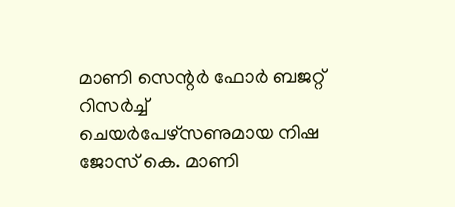മാണി സെന്റർ ഫോർ ബജറ്റ് റിസർച്ച് ചെയർപേഴ്സണുമായ നിഷ ജോസ് കെ. മാണി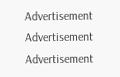Advertisement
Advertisement
Advertisement